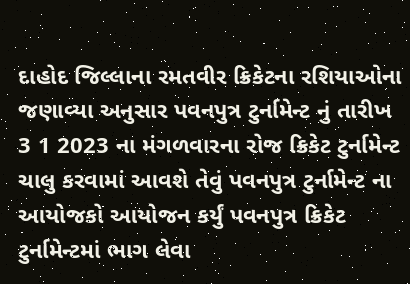દાહોદ જિલ્લાના રમતવીર ક્રિકેટના રશિયાઓના જણાવ્યા અનુસાર પવનપુત્ર ટુર્નામેન્ટ નું તારીખ 3 1 2023 ના મંગળવારના રોજ ક્રિકેટ ટુર્નામેન્ટ ચાલુ કરવામાં આવશે તેવું પવનપુત્ર ટુર્નામેન્ટ ના આયોજકો આયોજન કર્યું પવનપુત્ર ક્રિકેટ ટુર્નામેન્ટમાં ભાગ લેવા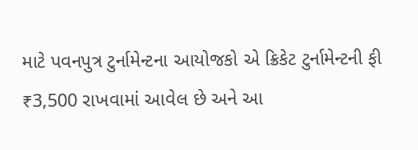માટે પવનપુત્ર ટુર્નામેન્ટના આયોજકો એ ક્રિકેટ ટુર્નામેન્ટની ફી ₹3,500 રાખવામાં આવેલ છે અને આ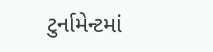ટુર્નામેન્ટમાં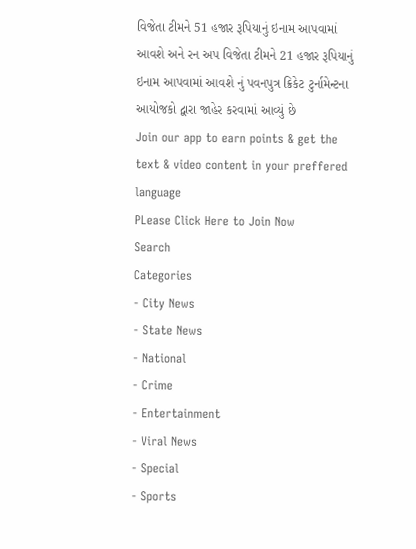વિજેતા ટીમને 51 હજાર રૂપિયાનું ઇનામ આપવામાં આવશે અને રન અપ વિજેતા ટીમને 21 હજાર રૂપિયાનું ઇનામ આપવામાં આવશે નું પવનપુત્ર ક્રિકેટ ટુર્નામેન્ટના આયોજકો દ્વારા જાહેર કરવામાં આવ્યું છે
Join our app to earn points & get the text & video content in your preffered language
PLease Click Here to Join Now
Search
Categories
- City News
- State News
- National
- Crime
- Entertainment
- Viral News
- Special
- Sports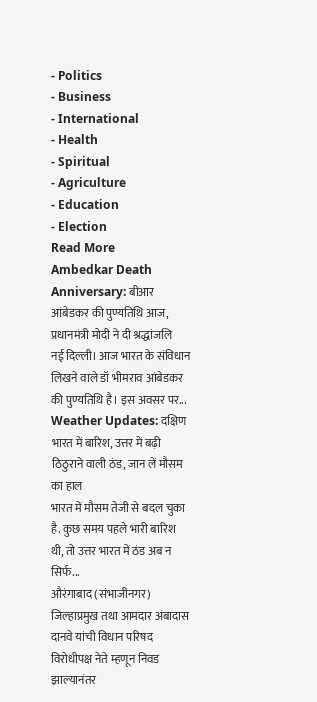- Politics
- Business
- International
- Health
- Spiritual
- Agriculture
- Education
- Election
Read More
Ambedkar Death Anniversary: बीआर आंबेडकर की पुण्यतिथि आज, प्रधानमंत्री मोदी ने दी श्रद्धांजलि
नई दिल्ली। आज भारत के संविधान लिखने वाले डॉ भीमराव आंबेडकर की पुण्यतिथि है। इस अवसर पर...
Weather Updates: दक्षिण भारत में बारिश, उत्तर में बढ़ी ठिठुराने वाली ठंड, जान लें मौसम का हाल
भारत में मौसम तेजी से बदल चुका है. कुछ समय पहले भारी बारिश थी, तो उत्तर भारत में ठंड अब न सिर्फ...
औरंगाबाद (संभाजीनगर) जिल्हाप्रमुख तथा आमदार अंबादास दानवे यांची विधान परिषद विरोधीपक्ष नेते म्हणून निवड झाल्यानंतर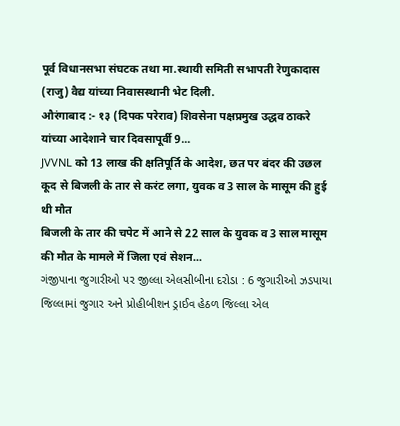पूर्व विधानसभा संघटक तथा मा.स्थायी समिती सभापती रेणुकादास (राजु) वैद्य यांच्या निवासस्थानी भेट दिली.
औरंगाबाद :- १३ (दिपक परेराव) शिवसेना पक्षप्रमुख उद्धव ठाकरे यांच्या आदेशाने चार दिवसापूर्वी 9...
JVVNL को 13 लाख की क्षतिपूर्ति के आदेश, छत पर बंदर की उछल कूद से बिजली के तार से करंट लगा, युवक व 3 साल के मासूम की हुई थी मौत
बिजली के तार की चपेट में आने से 22 साल के युवक व 3 साल मासूम की मौत के मामले में जिला एवं सेशन...
ગંજીપાના જુગારીઓ પર જીલ્લા એલસીબીના દરોડા : 6 જુગારીઓ ઝડપાયા
જિલ્લામાં જુગાર અને પ્રોહીબીશન ડ્રાઈવ હેઠળ જિલ્લા એલ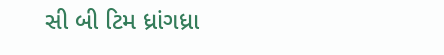સી બી ટિમ ધ્રાંગધ્રા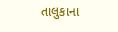તાલુકાના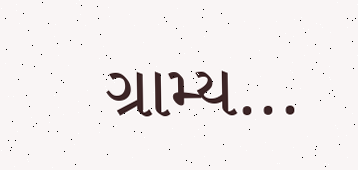ગ્રામ્ય...